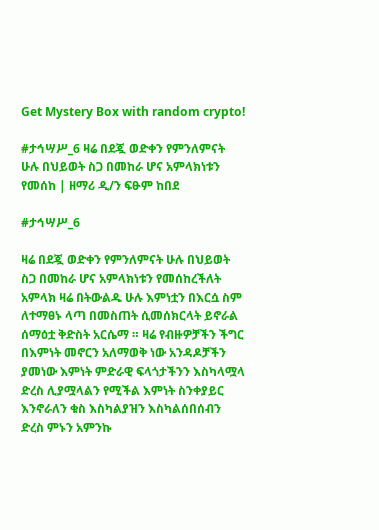Get Mystery Box with random crypto!

#ታኅሣሥ_6 ዛሬ በደጇ ወድቀን የምንለምናት ሁሉ በህይወት ስጋ በመከራ ሆና አምላክነቱን የመሰከ | ዘማሪ ዲ/ን ፍፁም ከበደ

#ታኅሣሥ_6

ዛሬ በደጇ ወድቀን የምንለምናት ሁሉ በህይወት ስጋ በመከራ ሆና አምላክነቱን የመሰከረችለት አምላክ ዛሬ በትውልዱ ሁሉ እምነቷን በእርሷ ስም ለተማፀኑ ላጣ በመስጠት ሲመሰክርላት ይኖራል ሰማዕቷ ቅድስት አርሴማ ። ዛሬ የብዙዎቻችን ችግር በእምነት መኖርን አለማወቅ ነው አንዳዶቻችን ያመነው እምነት ምድራዊ ፍላጎታችንን እስካላሟላ ድረስ ሊያሟላልን የሚችል እምነት ስንቀያይር እንኖራለን ቁስ እስካልያዝን እስካልሰበሰብን ድረስ ምኑን አምንኩ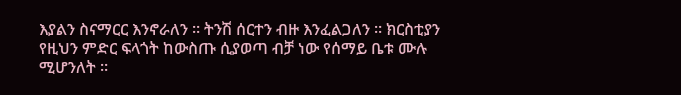እያልን ስናማርር እንኖራለን ። ትንሽ ሰርተን ብዙ እንፈልጋለን ። ክርስቲያን የዚህን ምድር ፍላጎት ከውስጡ ሲያወጣ ብቻ ነው የሰማይ ቤቱ ሙሉ ሚሆንለት ።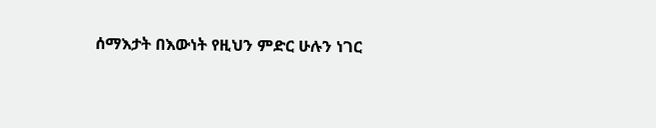ሰማእታት በእውነት የዚህን ምድር ሁሉን ነገር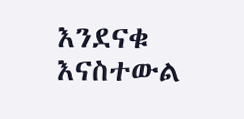እንደናቁ እናስተውል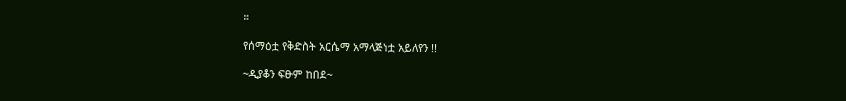።

የሰማዕቷ የቅድስት አርሴማ አማላጅነቷ አይለየን !!

~ዲያቆን ፍፁም ከበደ~